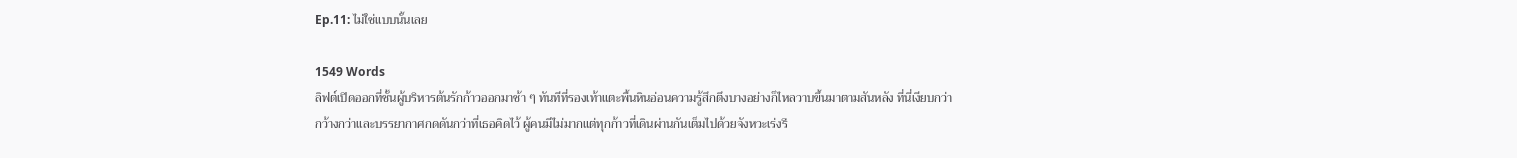Ep.11: ไม่ใช่แบบนั้นเลย

1549 Words
ลิฟต์เปิดออกที่ชั้นผู้บริหารต้นรักก้าวออกมาช้า ๆ ทันทีที่รองเท้าแตะพื้นหินอ่อนความรู้สึกตึงบางอย่างก็ไหลวาบขึ้นมาตามสันหลัง ที่นี่เงียบกว่า กว้างกว่าและบรรยากาศกดดันกว่าที่เธอคิดไว้ ผู้คนมีไม่มากแต่ทุกก้าวที่เดินผ่านกันเต็มไปด้วยจังหวะเร่งรี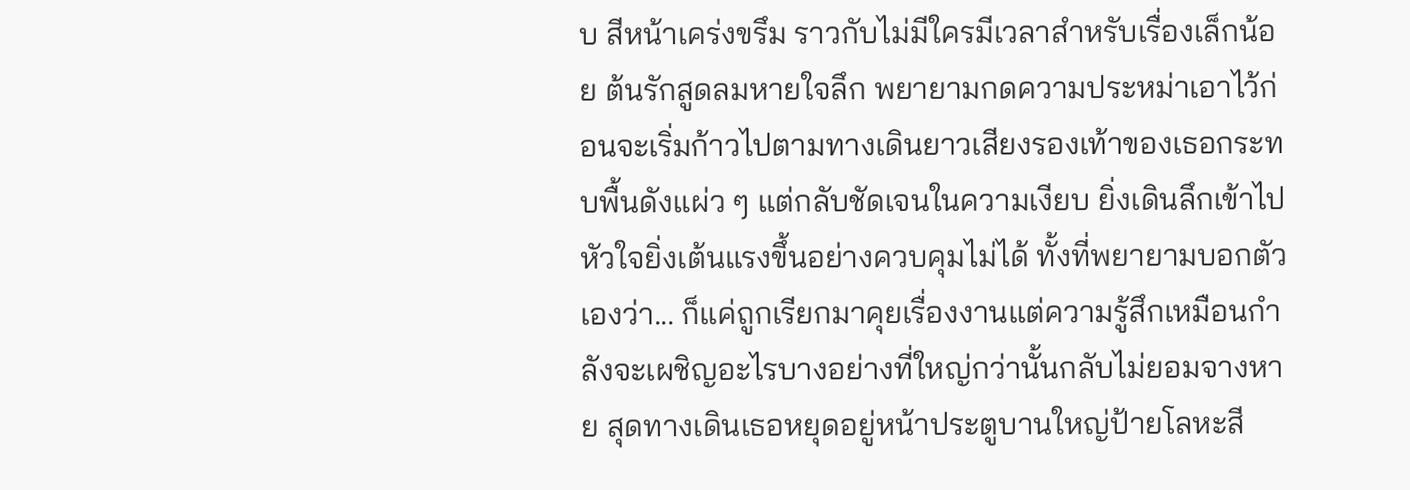บ สีหน้าเคร่งขรึม ราวกับไม่มีใครมีเวลาสำหรับเรื่องเล็กน้อย ต้นรักสูดลมหายใจลึก พยายามกดความประหม่าเอาไว้ก่อนจะเริ่มก้าวไปตามทางเดินยาวเสียงรองเท้าของเธอกระทบพื้นดังแผ่ว ๆ แต่กลับชัดเจนในความเงียบ ยิ่งเดินลึกเข้าไปหัวใจยิ่งเต้นแรงขึ้นอย่างควบคุมไม่ได้ ทั้งที่พยายามบอกตัวเองว่า... ก็แค่ถูกเรียกมาคุยเรื่องงานแต่ความรู้สึกเหมือนกำลังจะเผชิญอะไรบางอย่างที่ใหญ่กว่านั้นกลับไม่ยอมจางหาย สุดทางเดินเธอหยุดอยู่หน้าประตูบานใหญ่ป้ายโลหะสี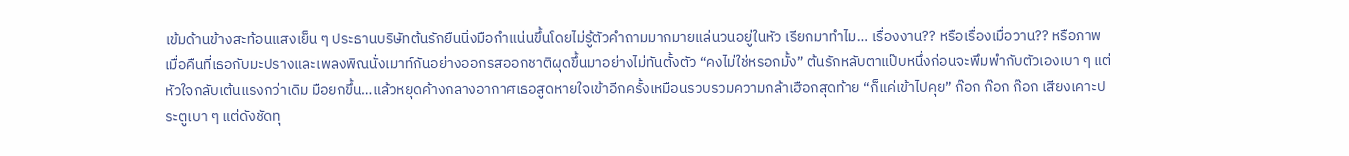เข้มด้านข้างสะท้อนแสงเย็น ๆ ประธานบริษัทต้นรักยืนนิ่งมือกำแน่นขึ้นโดยไม่รู้ตัวคำถามมากมายแล่นวนอยู่ในหัว เรียกมาทำไม… เรื่องงาน?? หรือเรื่องเมื่อวาน?? หรือภาพเมื่อคืนที่เธอกับมะปรางและเพลงพิณนั่งเมาท์กันอย่างออกรสออกชาติผุดขึ้นมาอย่างไม่ทันตั้งตัว “คงไม่ใช่หรอกมั้ง” ต้นรักหลับตาแป๊บหนึ่งก่อนจะพึมพำกับตัวเองเบา ๆ แต่หัวใจกลับเต้นแรงกว่าเดิม มือยกขึ้น…แล้วหยุดค้างกลางอากาศเธอสูดหายใจเข้าอีกครั้งเหมือนรวบรวมความกล้าเฮือกสุดท้าย “ก็แค่เข้าไปคุย” ก๊อก ก๊อก ก๊อก เสียงเคาะประตูเบา ๆ แต่ดังชัดทุ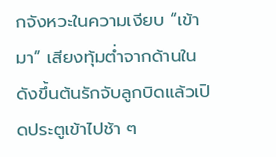กจังหวะในความเงียบ “เข้ามา” เสียงทุ้มต่ำจากด้านในดังขึ้นต้นรักจับลูกบิดแล้วเปิดประตูเข้าไปช้า ๆ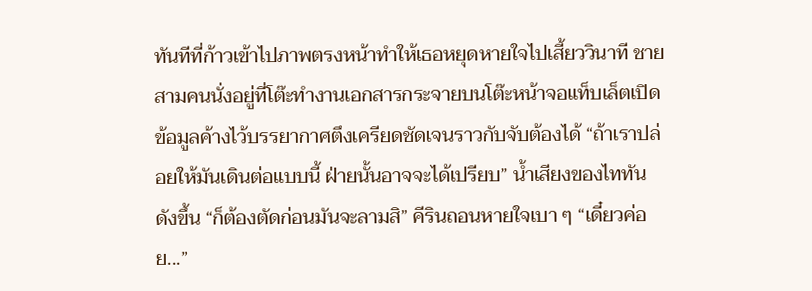ทันทีที่ก้าวเข้าไปภาพตรงหน้าทำให้เธอหยุดหายใจไปเสี้ยววินาที ชายสามคนนั่งอยู่ที่โต๊ะทำงานเอกสารกระจายบนโต๊ะหน้าจอแท็บเล็ตเปิดข้อมูลค้างไว้บรรยากาศตึงเครียดชัดเจนราวกับจับต้องได้ “ถ้าเราปล่อยให้มันเดินต่อแบบนี้ ฝ่ายนั้นอาจจะได้เปรียบ” น้ำเสียงของไททันดังขึ้น “ก็ต้องตัดก่อนมันจะลามสิ” คีรินถอนหายใจเบา ๆ “เดี๋ยวค่อย...”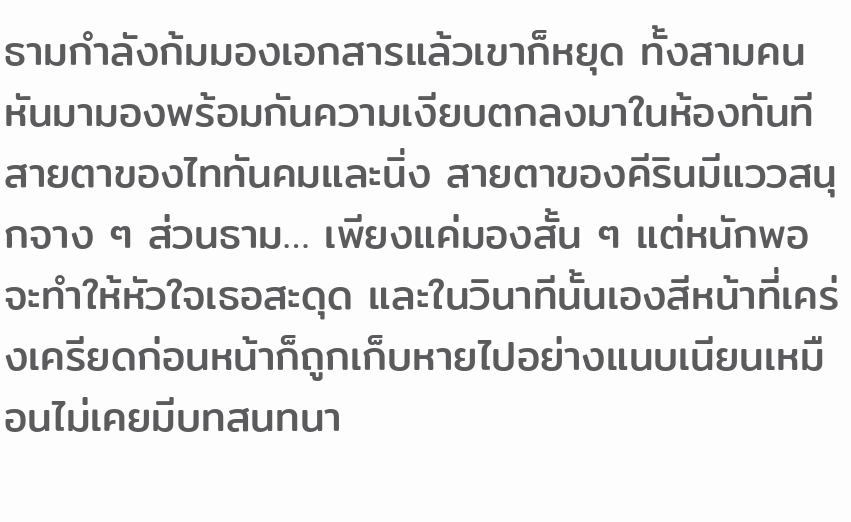ธามกำลังก้มมองเอกสารแล้วเขาก็หยุด ทั้งสามคนหันมามองพร้อมกันความเงียบตกลงมาในห้องทันทีสายตาของไททันคมและนิ่ง สายตาของคีรินมีแววสนุกจาง ๆ ส่วนธาม… เพียงแค่มองสั้น ๆ แต่หนักพอจะทำให้หัวใจเธอสะดุด และในวินาทีนั้นเองสีหน้าที่เคร่งเครียดก่อนหน้าก็ถูกเก็บหายไปอย่างแนบเนียนเหมือนไม่เคยมีบทสนทนา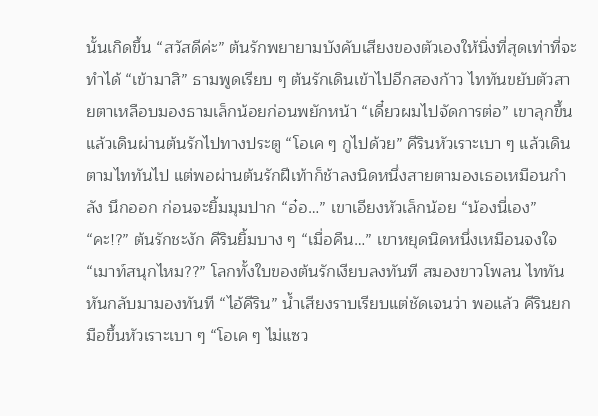นั้นเกิดขึ้น “สวัสดีค่ะ” ต้นรักพยายามบังคับเสียงของตัวเองให้นิ่งที่สุดเท่าที่จะทำได้ “เข้ามาสิ” ธามพูดเรียบ ๆ ต้นรักเดินเข้าไปอีกสองก้าว ไททันขยับตัวสายตาเหลือบมองธามเล็กน้อยก่อนพยักหน้า “เดี๋ยวผมไปจัดการต่อ” เขาลุกขึ้นแล้วเดินผ่านต้นรักไปทางประตู “โอเค ๆ กูไปด้วย” คีรินหัวเราะเบา ๆ แล้วเดินตามไททันไป แต่พอผ่านต้นรักฝีเท้าก็ช้าลงนิดหนึ่งสายตามองเธอเหมือนกำลัง นึกออก ก่อนจะยิ้มมุมปาก “อ๋อ…” เขาเอียงหัวเล็กน้อย “น้องนี่เอง” “คะ!?” ต้นรักชะงัก คีรินยิ้มบาง ๆ “เมื่อคืน…” เขาหยุดนิดหนึ่งเหมือนจงใจ “เมาท์สนุกไหม??” โลกทั้งใบของต้นรักเงียบลงทันที สมองขาวโพลน ไททันหันกลับมามองทันที “ไอ้คีริน” น้ำเสียงราบเรียบแต่ชัดเจนว่า พอแล้ว คีรินยกมือขึ้นหัวเราะเบา ๆ “โอเค ๆ ไม่แซว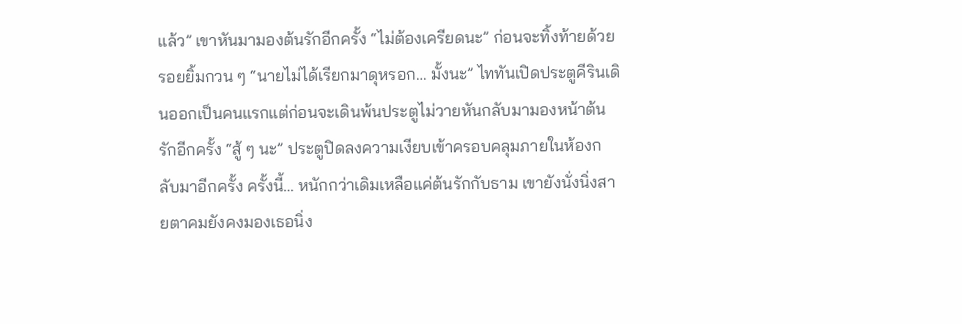แล้ว” เขาหันมามองต้นรักอีกครั้ง “ไม่ต้องเครียดนะ” ก่อนจะทิ้งท้ายด้วยรอยยิ้มกวน ๆ “นายไม่ได้เรียกมาดุหรอก… มั้งนะ” ไททันเปิดประตูคีรินเดินออกเป็นคนแรกแต่ก่อนจะเดินพ้นประตูไม่วายหันกลับมามองหน้าต้นรักอีกครั้ง “สู้ ๆ นะ” ประตูปิดลงความเงียบเข้าครอบคลุมภายในห้องกลับมาอีกครั้ง ครั้งนี้… หนักกว่าเดิมเหลือแค่ต้นรักกับธาม เขายังนั่งนิ่งสายตาคมยังคงมองเธอนิ่ง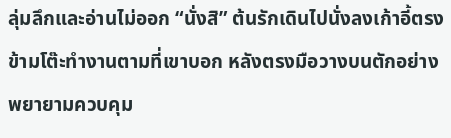ลุ่มลึกและอ่านไม่ออก “นั่งสิ” ต้นรักเดินไปนั่งลงเก้าอี้ตรงข้ามโต๊ะทำงานตามที่เขาบอก หลังตรงมือวางบนตักอย่างพยายามควบคุม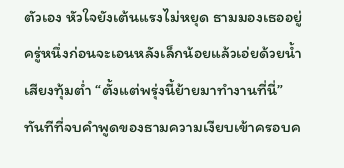ตัวเอง หัวใจยังเต้นแรงไม่หยุด ธามมองเธออยู่ครู่หนึ่งก่อนจะเอนหลังเล็กน้อยแล้วเอ่ยด้วยน้ำเสียงทุ้มต่ำ “ตั้งแต่พรุ่งนี้ย้ายมาทำงานที่นี่” ทันทีที่จบคำพูดของธามความเงียบเข้าครอบค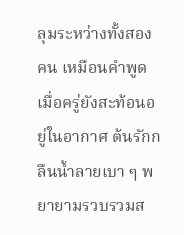ลุมระหว่างทั้งสองคน เหมือนคำพูดเมื่อครู่ยังสะท้อนอยู่ในอากาศ ต้นรักกลืนน้ำลายเบา ๆ พยายามรวบรวมส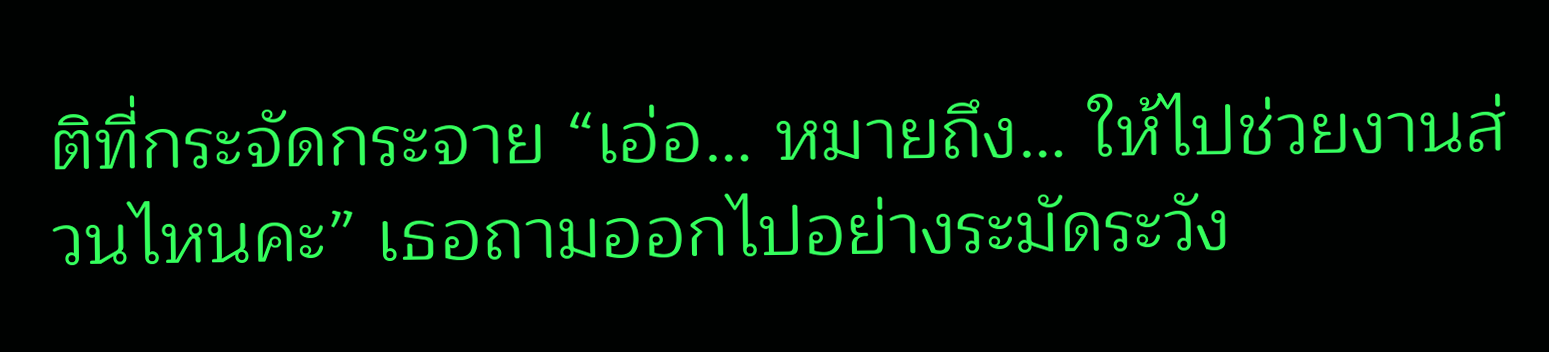ติที่กระจัดกระจาย “เอ่อ… หมายถึง… ให้ไปช่วยงานส่วนไหนคะ” เธอถามออกไปอย่างระมัดระวัง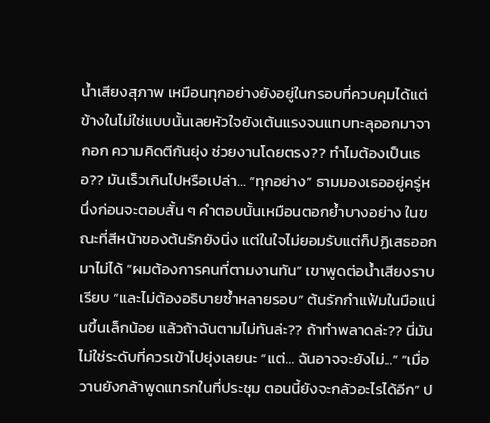น้ำเสียงสุภาพ เหมือนทุกอย่างยังอยู่ในกรอบที่ควบคุมได้แต่ข้างในไม่ใช่แบบนั้นเลยหัวใจยังเต้นแรงจนแทบทะลุออกมาจากอก ความคิดตีกันยุ่ง ช่วยงานโดยตรง?? ทำไมต้องเป็นเธอ?? มันเร็วเกินไปหรือเปล่า… “ทุกอย่าง” ธามมองเธออยู่ครู่หนึ่งก่อนจะตอบสั้น ๆ คำตอบนั้นเหมือนตอกย้ำบางอย่าง ในขณะที่สีหน้าของต้นรักยังนิ่ง แต่ในใจไม่ยอมรับแต่ก็ปฏิเสธออกมาไม่ได้ “ผมต้องการคนที่ตามงานทัน” เขาพูดต่อน้ำเสียงราบเรียบ “และไม่ต้องอธิบายซ้ำหลายรอบ” ต้นรักกำแฟ้มในมือแน่นขึ้นเล็กน้อย แล้วถ้าฉันตามไม่ทันล่ะ?? ถ้าทำพลาดล่ะ?? นี่มันไม่ใช่ระดับที่ควรเข้าไปยุ่งเลยนะ “แต่… ฉันอาจจะยังไม่...” “เมื่อวานยังกล้าพูดแทรกในที่ประชุม ตอนนี้ยังจะกลัวอะไรได้อีก” ป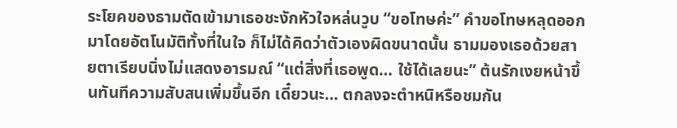ระโยคของธามตัดเข้ามาเธอชะงักหัวใจหล่นวูบ “ขอโทษค่ะ” คำขอโทษหลุดออกมาโดยอัตโนมัติทั้งที่ในใจ ก็ไม่ได้คิดว่าตัวเองผิดขนาดนั้น ธามมองเธอด้วยสายตาเรียบนิ่งไม่แสดงอารมณ์ “แต่สิ่งที่เธอพูด… ใช้ได้เลยนะ” ต้นรักเงยหน้าขึ้นทันทีความสับสนเพิ่มขึ้นอีก เดี๋ยวนะ… ตกลงจะตำหนิหรือชมกัน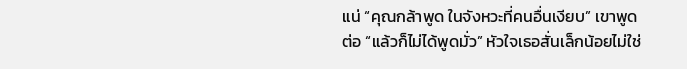แน่ “คุณกล้าพูด ในจังหวะที่คนอื่นเงียบ” เขาพูดต่อ “แล้วก็ไม่ได้พูดมั่ว” หัวใจเธอสั่นเล็กน้อยไม่ใช่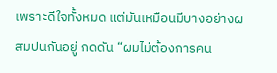เพราะดีใจทั้งหมด แต่มันเหมือนมีบางอย่างผสมปนกันอยู่ กดดัน “ผมไม่ต้องการคน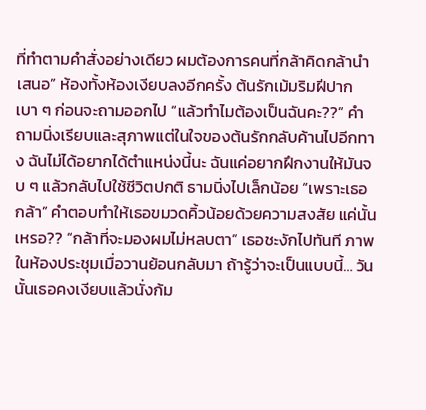ที่ทำตามคำสั่งอย่างเดียว ผมต้องการคนที่กล้าคิดกล้านำเสนอ” ห้องทั้งห้องเงียบลงอีกครั้ง ต้นรักเม้มริมฝีปากเบา ๆ ก่อนจะถามออกไป “แล้วทำไมต้องเป็นฉันคะ??” คำถามนิ่งเรียบและสุภาพแต่ในใจของต้นรักกลับค้านไปอีกทาง ฉันไม่ได้อยากได้ตำแหน่งนี้นะ ฉันแค่อยากฝึกงานให้มันจบ ๆ แล้วกลับไปใช้ชีวิตปกติ ธามนิ่งไปเล็กน้อย “เพราะเธอกล้า” คำตอบทำให้เธอขมวดคิ้วน้อยด้วยความสงสัย แค่นั้นเหรอ?? “กล้าที่จะมองผมไม่หลบตา” เธอชะงักไปทันที ภาพในห้องประชุมเมื่อวานย้อนกลับมา ถ้ารู้ว่าจะเป็นแบบนี้… วันนั้นเธอคงเงียบแล้วนั่งก้ม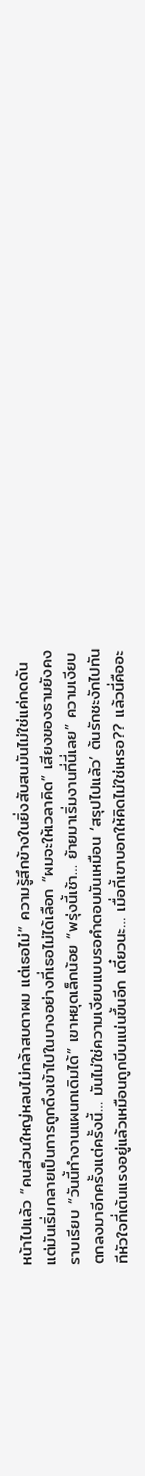หน้าไปแล้ว “คนส่วนใหญ่หลบไม่กล้าสบตาผม แต่เธอไม่” ความรู้สึกข้างในยิ่งสับสนมันไม่ใช่แค่กดดันแต่มันเริ่มกลายเป็นการถูกดึงเข้าไปในบางอย่างที่เธอไม่ได้เลือก “ผมจะให้เวลาคิด” เสียงของธามยังคงราบเรียบ “วันนี้ทำงานแผนกเดิมได้” เขาหยุดเล็กน้อย “พรุ่งนี้เช้า… ย้ายมาเริ่มงานที่นี่เลย” ความเงียบตกลงมาอีกครั้งแต่ครั้งนี้… มันไม่ใช่ความเงียบแบบรอคำตอบมันเหมือน ‘สรุปไปแล้ว’ ต้นรักชะงักไปทันทีหัวใจที่เต้นแรงอยู่แล้วเหมือนถูกบีบแน่นขึ้นอีก เดี๋ยวนะ… เมื่อกี้เขาบอกให้คิดไม่ใช่เหรอ?? แล้วนี่คืออะ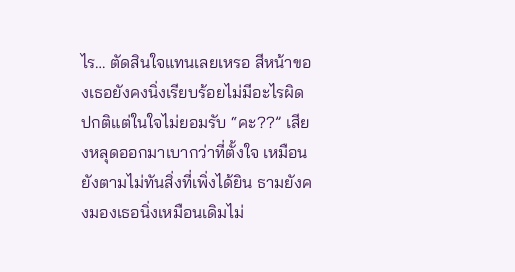ไร… ตัดสินใจแทนเลยเหรอ สีหน้าของเธอยังคงนิ่งเรียบร้อยไม่มีอะไรผิดปกติแต่ในใจไม่ยอมรับ “คะ??” เสียงหลุดออกมาเบากว่าที่ตั้งใจ เหมือนยังตามไม่ทันสิ่งที่เพิ่งได้ยิน ธามยังคงมองเธอนิ่งเหมือนเดิมไม่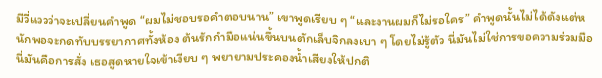มีวี่แววว่าจะเปลี่ยนคำพูด “ผมไม่ชอบรอคำตอบนาน” เขาพูดเรียบ ๆ “และงานผมก็ไม่รอใคร” คำพูดนั้นไม่ได้ดังแต่หนักพอจะกดทับบรรยากาศทั้งห้อง ต้นรักกำมือแน่นขึ้นบนตักเล็บจิกลงเบา ๆ โดยไม่รู้ตัว นี่มันไม่ใช่การขอความร่วมมือ นี่มันคือการสั่ง เธอสูดหายใจเข้าเงียบ ๆ พยายามประคองน้ำเสียงให้ปกติ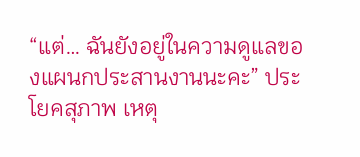“แต่… ฉันยังอยู่ในความดูแลของแผนกประสานงานนะคะ” ประโยคสุภาพ เหตุ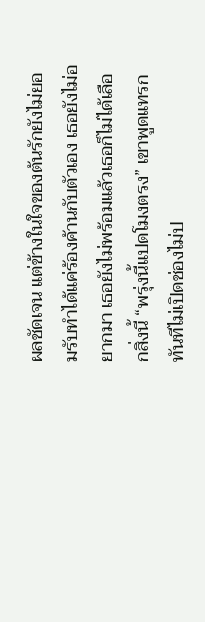ผลชัดเจน แต่ข้างในใจของต้นรักยังไม่ยอมรับทำได้แค่ร้องค้านกับตัวเอง เธอยังไม่อยากมา เธอยังไม่พร้อมแล้วเธอก็ไม่ได้เลือกสิ่งนี้ “พรุ่งนี้แปดโมงตรง” เขาพูดแทรกทันทีไม่เปิดช่องไม่ป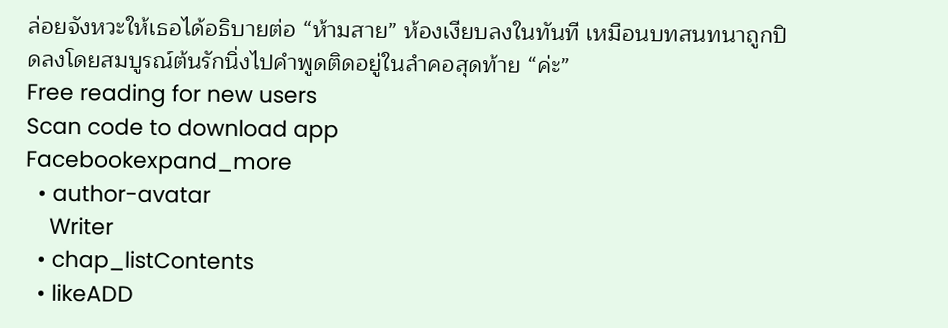ล่อยจังหวะให้เธอได้อธิบายต่อ “ห้ามสาย” ห้องเงียบลงในทันที เหมือนบทสนทนาถูกปิดลงโดยสมบูรณ์ต้นรักนิ่งไปคำพูดติดอยู่ในลำคอสุดท้าย “ค่ะ”
Free reading for new users
Scan code to download app
Facebookexpand_more
  • author-avatar
    Writer
  • chap_listContents
  • likeADD